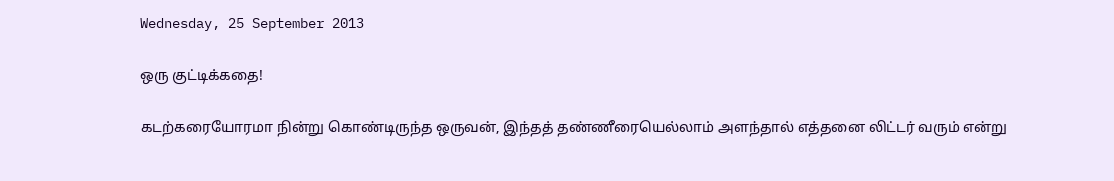Wednesday, 25 September 2013

ஒரு குட்டிக்கதை!

கடற்கரையோரமா நின்று கொண்டிருந்த ஒருவன், இந்தத் தண்ணீரையெல்லாம் அளந்தால் எத்தனை லிட்டர் வரும் என்று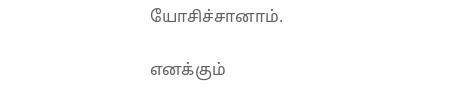யோசிச்சானாம்.

எனக்கும்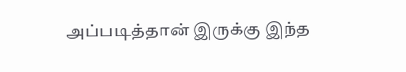அப்படித்தான் இருக்கு இந்த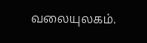வலையுலகம்.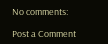No comments:

Post a Comment